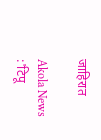जाहिरात

Akola News :'टिपू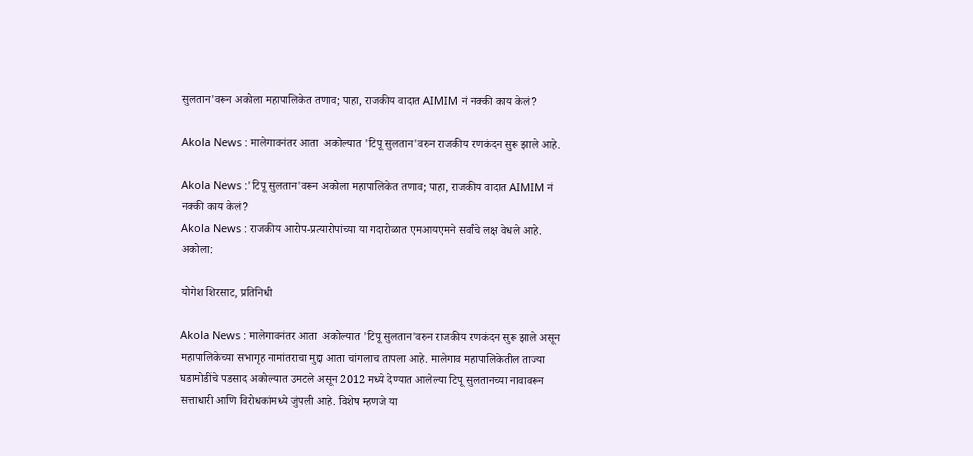सुलतान'वरून अकोला महापालिकेत तणाव; पाहा, राजकीय वादात AIMIM नं नक्की काय केलं?

Akola News : मालेगावनंतर आता  अकोल्यात 'टिपू सुलतान'वरुन राजकीय रणकंदन सुरू झाले आहे.

Akola News :'टिपू सुलतान'वरून अकोला महापालिकेत तणाव; पाहा, राजकीय वादात AIMIM नं नक्की काय केलं?
Akola News : राजकीय आरोप-प्रत्यारोपांच्या या गदारोळात एमआयएमने सर्वांचे लक्ष वेधले आहे.
अकोला:

योगेश शिरसाट, प्रतिनिधी

Akola News : मालेगावनंतर आता  अकोल्यात 'टिपू सुलतान'वरुन राजकीय रणकंदन सुरू झाले असून महापालिकेच्या सभागृह नामांतराचा मुद्दा आता चांगलाच तापला आहे. मालेगाव महापालिकेतील ताज्या घडामोडींचे पडसाद अकोल्यात उमटले असून 2012 मध्ये देण्यात आलेल्या टिपू सुलतानच्या नावावरून सत्ताधारी आणि विरोधकांमध्ये जुंपली आहे. विशेष म्हणजे या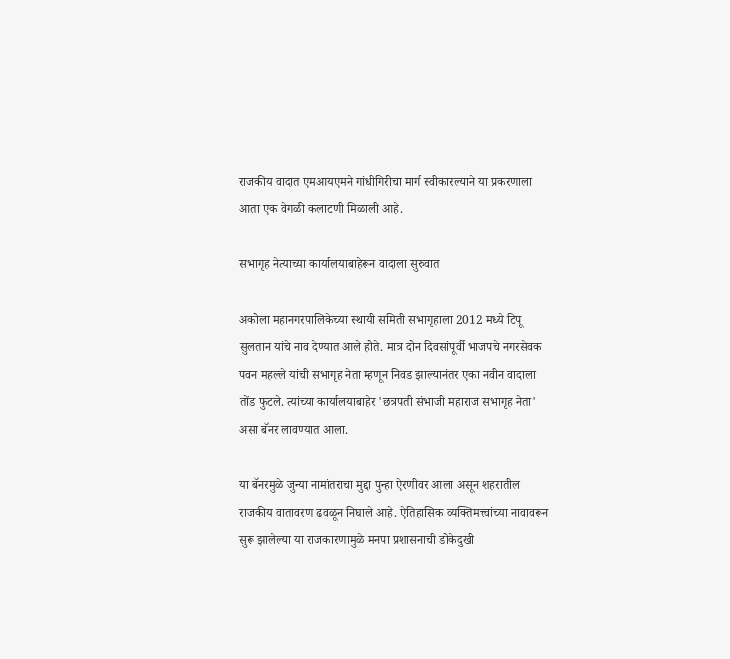राजकीय वादात एमआयएमने गांधीगिरीचा मार्ग स्वीकारल्याने या प्रकरणाला आता एक वेगळी कलाटणी मिळाली आहे.

सभागृह नेत्याच्या कार्यालयाबाहेरून वादाला सुरुवात

अकोला महानगरपालिकेच्या स्थायी समिती सभागृहाला 2012 मध्ये टिपू सुलतान यांचे नाव देण्यात आले होते. मात्र दोन दिवसांपूर्वी भाजपचे नगरसेवक पवन महल्ले यांची सभागृह नेता म्हणून निवड झाल्यानंतर एका नवीन वादाला तोंड फुटले. त्यांच्या कार्यालयाबाहेर 'छत्रपती संभाजी महाराज सभागृह नेता' असा बॅनर लावण्यात आला.

या बॅनरमुळे जुन्या नामांतराचा मुद्दा पुन्हा ऐरणीवर आला असून शहरातील राजकीय वातावरण ढवळून निघाले आहे. ऐतिहासिक व्यक्तिमत्त्वांच्या नावावरून सुरू झालेल्या या राजकारणामुळे मनपा प्रशासनाची डोकेदुखी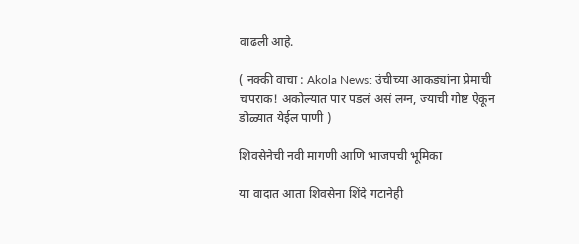वाढली आहे.

( नक्की वाचा : Akola News: उंचीच्या आकड्यांना प्रेमाची चपराक! अकोल्यात पार पडलं असं लग्न, ज्याची गोष्ट ऐकून डोळ्यात येईल पाणी )

शिवसेनेची नवी मागणी आणि भाजपची भूमिका

या वादात आता शिवसेना शिंदे गटानेही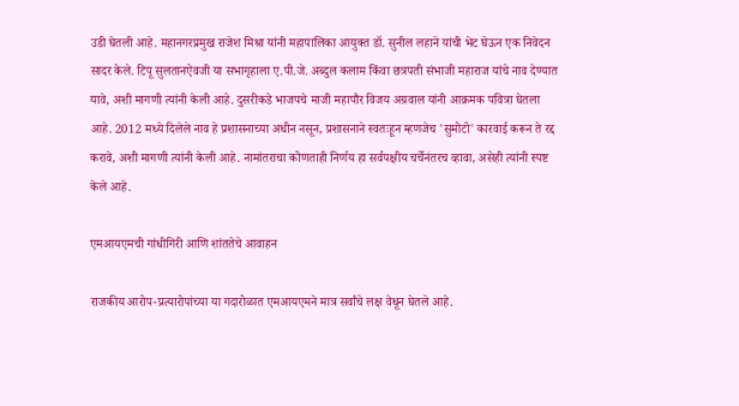उडी घेतली आहे. महानगरप्रमुख राजेश मिश्रा यांनी महापालिका आयुक्त डॉ. सुनील लहाने यांची भेट घेऊन एक निवेदन सादर केले. टिपू सुलतानऐवजी या सभागृहाला ए.पी.जे. अब्दुल कलाम किंवा छत्रपती संभाजी महाराज यांचे नाव देण्यात यावे, अशी मागणी त्यांनी केली आहे. दुसरीकडे भाजपचे माजी महापौर विजय अग्रवाल यांनी आक्रमक पवित्रा घेतला आहे. 2012 मध्ये दिलेले नाव हे प्रशासनाच्या अधीन नसून, प्रशासनाने स्वतःहून म्हणजेच 'सुमोटो' कारवाई करून ते रद्द करावे, अशी मागणी त्यांनी केली आहे. नामांतराचा कोणताही निर्णय हा सर्वपक्षीय चर्चेनंतरच व्हावा, असेही त्यांनी स्पष्ट केले आहे.

एमआयएमची गांधीगिरी आणि शांततेचे आवाहन

राजकीय आरोप-प्रत्यारोपांच्या या गदारोळात एमआयएमने मात्र सर्वांचे लक्ष वेधून घेतले आहे.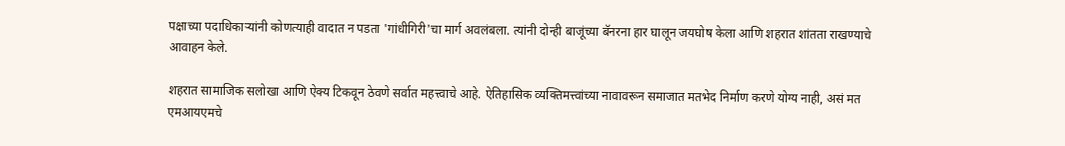पक्षाच्या पदाधिकाऱ्यांनी कोणत्याही वादात न पडता 'गांधीगिरी'चा मार्ग अवलंबला. त्यांनी दोन्ही बाजूंच्या बॅनरना हार घालून जयघोष केला आणि शहरात शांतता राखण्याचे आवाहन केले.

शहरात सामाजिक सलोखा आणि ऐक्य टिकवून ठेवणे सर्वात महत्त्वाचे आहे. ऐतिहासिक व्यक्तिमत्त्वांच्या नावावरून समाजात मतभेद निर्माण करणे योग्य नाही, असं मत एमआयएमचे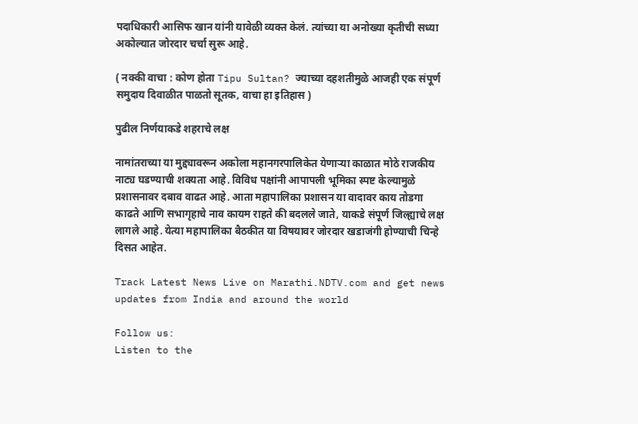पदाधिकारी आसिफ खान यांनी यावेळी व्यक्त केलं. त्यांच्या या अनोख्या कृतीची सध्या अकोल्यात जोरदार चर्चा सुरू आहे.

( नक्की वाचा : कोण होता Tipu Sultan? ज्याच्या दहशतीमुळे आजही एक संपूर्ण समुदाय दिवाळीत पाळतो सूतक, वाचा हा इतिहास )

पुढील निर्णयाकडे शहराचे लक्ष

नामांतराच्या या मुद्द्यावरून अकोला महानगरपालिकेत येणाऱ्या काळात मोठे राजकीय नाट्य घडण्याची शक्यता आहे. विविध पक्षांनी आपापली भूमिका स्पष्ट केल्यामुळे प्रशासनावर दबाव वाढत आहे. आता महापालिका प्रशासन या वादावर काय तोडगा काढते आणि सभागृहाचे नाव कायम राहते की बदलले जाते, याकडे संपूर्ण जिल्ह्याचे लक्ष लागले आहे. येत्या महापालिका बैठकीत या विषयावर जोरदार खडाजंगी होण्याची चिन्हे दिसत आहेत.

Track Latest News Live on Marathi.NDTV.com and get news updates from India and around the world

Follow us:
Listen to the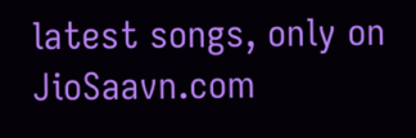latest songs, only on JioSaavn.com